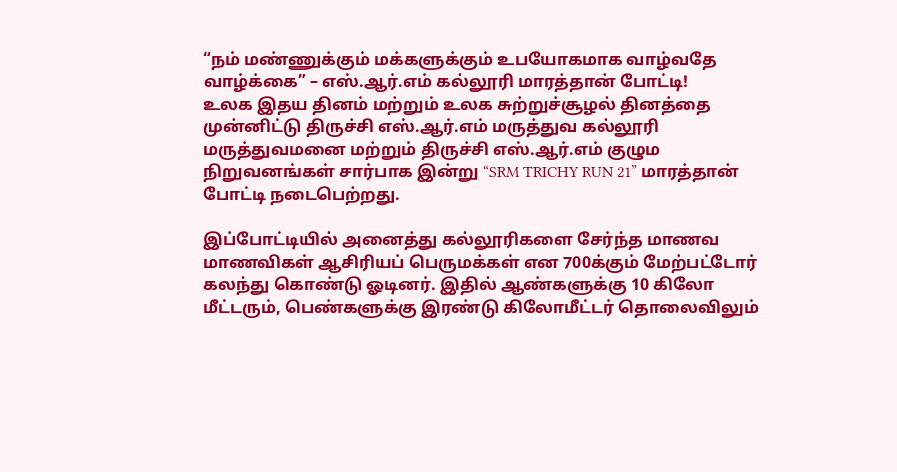“நம் மண்ணுக்கும் மக்களுக்கும் உபயோகமாக வாழ்வதே வாழ்க்கை” – எஸ்.ஆர்.எம் கல்லூரி மாரத்தான் போட்டி!
உலக இதய தினம் மற்றும் உலக சுற்றுச்சூழல் தினத்தை முன்னிட்டு திருச்சி எஸ்.ஆர்.எம் மருத்துவ கல்லூரி மருத்துவமனை மற்றும் திருச்சி எஸ்.ஆர்.எம் குழும நிறுவனங்கள் சார்பாக இன்று “SRM TRICHY RUN 21” மாரத்தான் போட்டி நடைபெற்றது.

இப்போட்டியில் அனைத்து கல்லூரிகளை சேர்ந்த மாணவ மாணவிகள் ஆசிரியப் பெருமக்கள் என 700க்கும் மேற்பட்டோர் கலந்து கொண்டு ஓடினர். இதில் ஆண்களுக்கு 10 கிலோ மீட்டரும், பெண்களுக்கு இரண்டு கிலோமீட்டர் தொலைவிலும்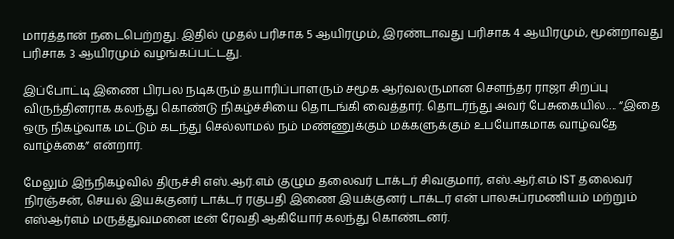மாரத்தான் நடைபெற்றது. இதில் முதல் பரிசாக 5 ஆயிரமும், இரண்டாவது பரிசாக 4 ஆயிரமும், மூன்றாவது பரிசாக 3 ஆயிரமும் வழங்கப்பட்டது.

இப்போட்டி இணை பிரபல நடிகரும் தயாரிப்பாளரும் சமூக ஆர்வலருமான சௌந்தர ராஜா சிறப்பு விருந்தினராக கலந்து கொண்டு நிகழ்ச்சியை தொடங்கி வைத்தார். தொடர்ந்து அவர் பேசுகையில்…. “இதை ஒரு நிகழ்வாக மட்டும் கடந்து செல்லாமல் நம் மண்ணுக்கும் மக்களுக்கும் உபயோகமாக வாழ்வதே வாழ்க்கை” என்றார்.

மேலும் இந்நிகழ்வில் திருச்சி எஸ்.ஆர்.எம் குழும தலைவர் டாக்டர் சிவகுமார், எஸ்.ஆர்.எம் IST தலைவர் நிரஞ்சன், செயல் இயக்குனர் டாக்டர் ரகுபதி இணை இயக்குனர் டாக்டர் என் பாலசுப்ரமணியம் மற்றும் எஸ்ஆர்எம் மருத்துவமனை டீன் ரேவதி ஆகியோர் கலந்து கொண்டனர்.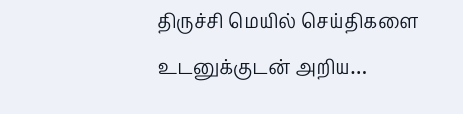திருச்சி மெயில் செய்திகளை உடனுக்குடன் அறிய…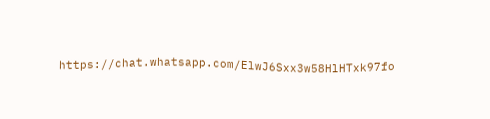https://chat.whatsapp.com/ElwJ6Sxx3w58HlHTxk97fo